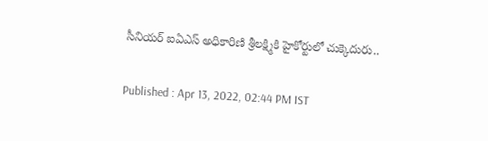సీనియర్ ఐఏఎస్ అధికారిణి శ్రీలక్ష్మికి హైకోర్టులో చుక్కెదురు..

Published : Apr 13, 2022, 02:44 PM IST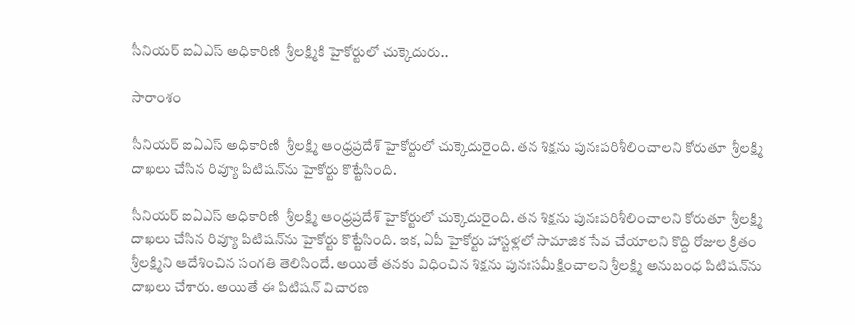సీనియర్ ఐఏఎస్ అధికారిణి  శ్రీలక్ష్మికి హైకోర్టులో చుక్కెదురు..

సారాంశం

సీనియర్ ఐఏఎస్ అధికారిణి  శ్రీలక్ష్మి ఆంధ్రప్రదేశ్ హైకోర్టులో చుక్కెదురైంది. తన శిక్షను పునఃపరిశీలించాలని కోరుతూ  శ్రీలక్ష్మి దాఖలు చేసిన రివ్యూ పిటిషన్‌ను హైకోర్టు కొట్టేసింది.

సీనియర్ ఐఏఎస్ అధికారిణి  శ్రీలక్ష్మి ఆంధ్రప్రదేశ్ హైకోర్టులో చుక్కెదురైంది. తన శిక్షను పునఃపరిశీలించాలని కోరుతూ  శ్రీలక్ష్మి దాఖలు చేసిన రివ్యూ పిటిషన్‌ను హైకోర్టు కొట్టేసింది. ఇక, ఏపీ హైకోర్టు హాస్టళ్లలో సామాజిక సేవ చేయాలని కొద్ది రోజుల క్రితం శ్రీలక్ష్మిని ఆదేశించిన సంగతి తెలిసిందే. అయితే తనకు విధించిన శిక్షను పునఃసమీక్షించాలని శ్రీలక్ష్మి అనుబంధ పిటిషన్‌ను దాఖలు చేశారు. అయితే ఈ పిటిషన్ విచారణ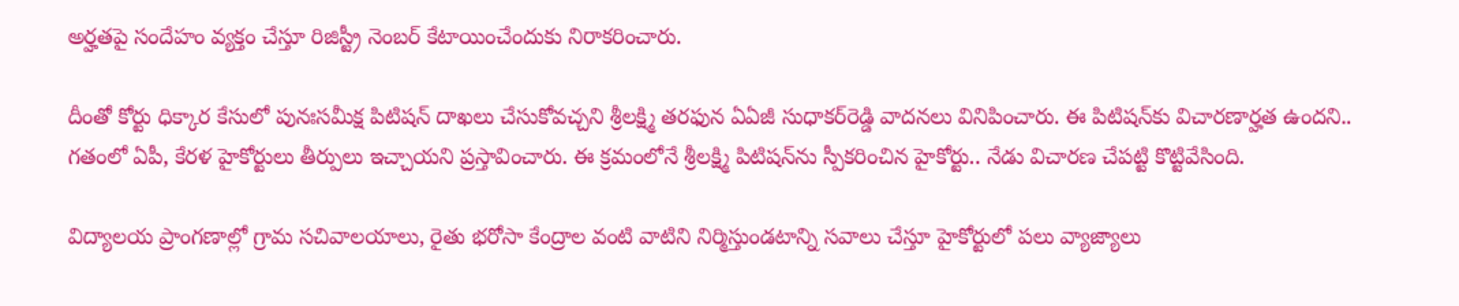అర్హతపై సందేహం వ్యక్తం చేస్తూ రిజిస్ట్రీ నెంబర్ కేటాయించేందుకు నిరాకరించారు.

దీంతో కోర్టు ధిక్కార కేసులో పునఃసమీక్ష పిటిషన్‌ దాఖలు చేసుకోవచ్చని శ్రీలక్ష్మి తరఫున ఏఏజీ సుధాకర్‌రెడ్డి వాదనలు వినిపించారు. ఈ పిటిషన్‌కు విచారణార్హత ఉందని.. గతంలో ఏపీ, కేరళ హైకోర్టులు తీర్పులు ఇచ్చాయని ప్రస్తావించారు. ఈ క్రమంలోనే శ్రీలక్ష్మి పిటిషన్‌ను స్పీకరించిన హైకోర్టు.. నేడు విచారణ చేపట్టి కొట్టివేసింది.

విద్యాలయ ప్రాంగణాల్లో గ్రామ సచివాలయాలు, రైతు భరోసా కేంద్రాల వంటి వాటిని నిర్మిస్తుండటాన్ని సవాలు చేస్తూ హైకోర్టులో పలు వ్యాజ్యాలు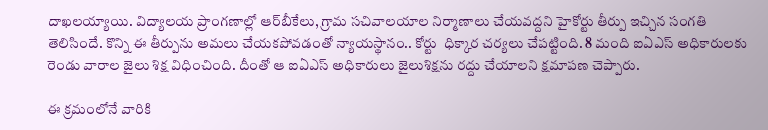దాఖలయ్యాయి. విద్యాలయ ప్రాంగణాల్లో ఆర్‌బీకేలు, గ్రామ సచివాలయాల నిర్మాణాలు చేయవద్దని హైకోర్టు తీర్పు ఇచ్చిన సంగతి తెలిసిందే. కొన్ని ఈ తీర్పును అమలు చేయకపోవడంతో న్యాయస్థానం.. కోర్టు  ధిక్కార చర్యలు చేపట్టింది. 8 మంది ఐఏఎస్ అధికారులకు రెండు వారాల జైలు శిక్ష విధించింది. దీంతో ఆ ఐఏఎస్ అధికారులు జైలుశిక్షను రద్దు చేయాలని క్షమాపణ చెప్పారు.

ఈ క్రమంలోనే వారికి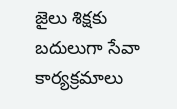జైలు శిక్షకు బదులుగా సేవా కార్యక్రమాలు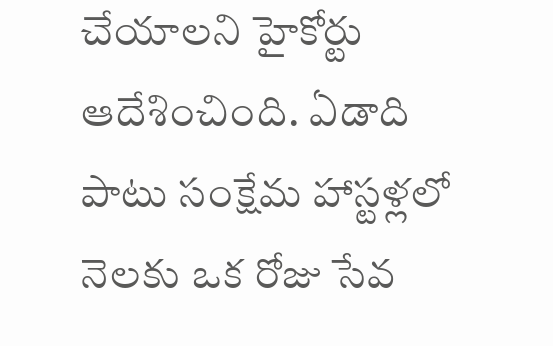చేయాలని హైకోర్టు ఆదేశించింది. ఏడాది పాటు సంక్షేమ హాస్టళ్లలో నెలకు ఒక రోజు సేవ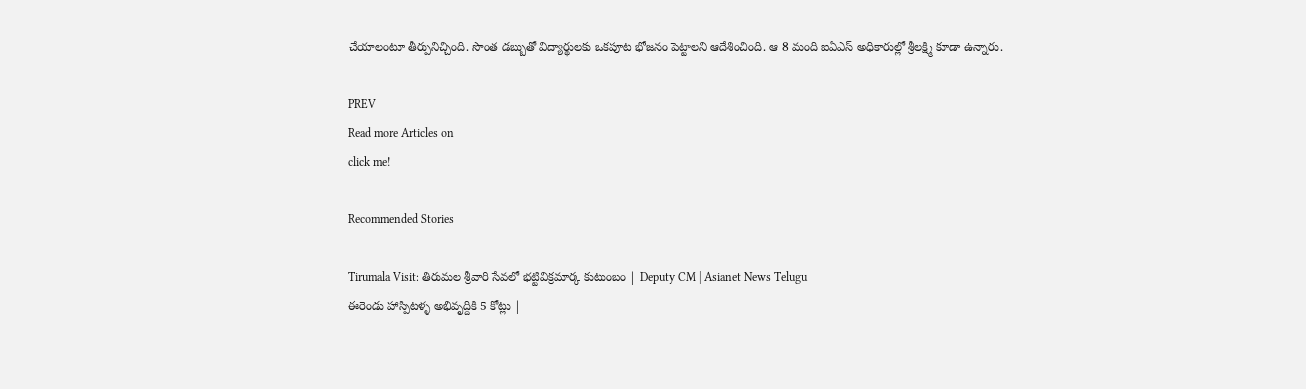చేయాలంటూ తీర్పునిచ్చింది. సొంత డబ్బుతో విద్యార్థులకు ఒకపూట భోజనం పెట్టాలని ఆదేశించింది. ఆ 8 మంది ఐఏఎస్ అధికారుల్లో శ్రీలక్ష్మి కూడా ఉన్నారు.

PREV
Read more Articles on
click me!

Recommended Stories

Tirumala Visit: తిరుమల శ్రీవారి సేవలో భట్టివిక్రమార్క కుటుంబం | Deputy CM | Asianet News Telugu
ఈరెండు హాస్పిటళ్ళ అభివృద్దికి 5 కోట్లు |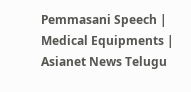Pemmasani Speech | Medical Equipments | Asianet News Telugu